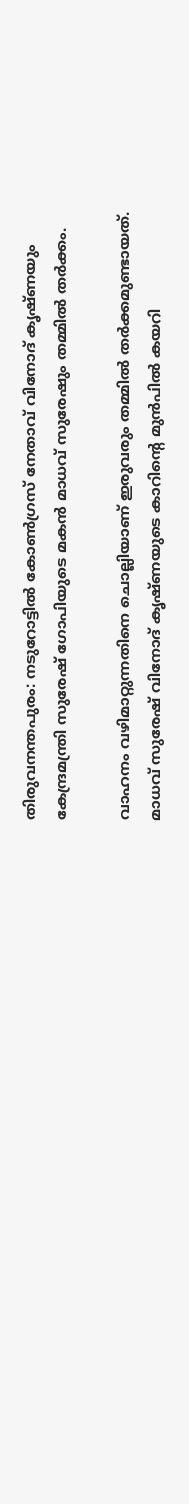തിരുവനന്തപുരം: നടുറോട്ടില്‍ കോണ്‍ഗ്രസ് നേതാവ് വിനോദ് കൃഷ്ണയും കേന്ദ്രമന്ത്രി സുരേഷ് ഗോപിയുടെ മകന്‍ മാധവ് സുരേഷും തമ്മില്‍ തര്‍ക്കം.

വാഹനം വഴിമാറ്റുന്നതിനെ ചൊല്ലിയാണ് ഇരുവരും തമ്മില്‍ തര്‍ക്കമുണ്ടായത്. മാധവ് സുരേഷ് വിനോദ് കൃഷ്ണയുടെ കാറിന്റെ മുന്‍പില്‍ കയറി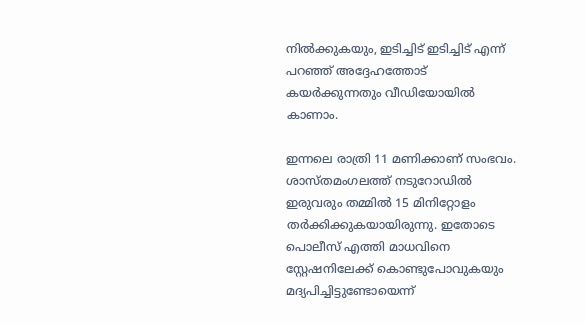നില്‍ക്കുകയും, ഇടിച്ചിട് ഇടിച്ചിട് എന്ന് പറഞ്ഞ് അദ്ദേഹത്തോട് കയര്‍ക്കുന്നതും വീഡിയോയില്‍ കാണാം.

ഇന്നലെ രാത്രി 11 മണിക്കാണ് സംഭവം. ശാസ്തമംഗലത്ത് നടുറോഡില്‍ ഇരുവരും തമ്മില്‍ 15 മിനിറ്റോളം തര്‍ക്കിക്കുകയായിരുന്നു. ഇതോടെ പൊലീസ് എത്തി മാധവിനെ സ്റ്റേഷനിലേക്ക് കൊണ്ടുപോവുകയും മദ്യപിച്ചിട്ടുണ്ടോയെന്ന്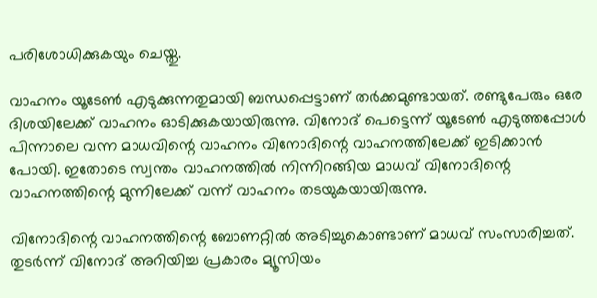പരിശോധിക്കുകയും ചെയ്തു.

വാഹനം യൂടേണ്‍ എടുക്കുന്നതുമായി ബന്ധപ്പെട്ടാണ് തര്‍ക്കമുണ്ടായത്. രണ്ടുപേരും ഒരേ ദിശയിലേക്ക് വാഹനം ഓടിക്കുകയായിരുന്നു. വിനോദ് പെട്ടെന്ന് യൂടേണ്‍ എടുത്തപ്പോള്‍ പിന്നാലെ വന്ന മാധവിന്റെ വാഹനം വിനോദിന്റെ വാഹനത്തിലേക്ക് ഇടിക്കാന്‍ പോയി. ഇതോടെ സ്വന്തം വാഹനത്തില്‍ നിന്നിറങ്ങിയ മാധവ് വിനോദിന്റെ വാഹനത്തിന്റെ മുന്നിലേക്ക് വന്ന് വാഹനം തടയുകയായിരുന്നു.

വിനോദിന്റെ വാഹനത്തിന്റെ ബോണറ്റില്‍ അടിച്ചുകൊണ്ടാണ് മാധവ് സംസാരിച്ചത്. തുടര്‍ന്ന് വിനോദ് അറിയിച്ച പ്രകാരം മ്യൂസിയം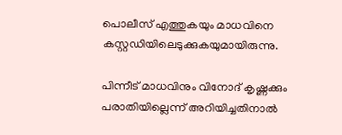പൊലീസ് എത്തുകയും മാധവിനെ കസ്റ്റഡിയിലെടുക്കുകയുമായിരുന്നു.

പിന്നീട് മാധവിനും വിനോദ് കൃഷ്ണക്കും പരാതിയില്ലെന്ന് അറിയിച്ചതിനാല്‍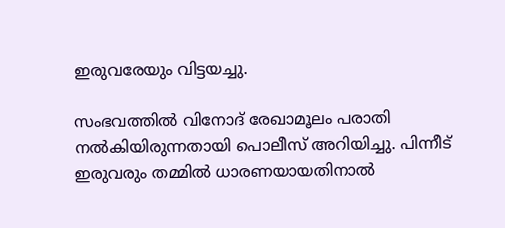ഇരുവരേയും വിട്ടയച്ചു.

സംഭവത്തില്‍ വിനോദ് രേഖാമൂലം പരാതി നല്‍കിയിരുന്നതായി പൊലീസ് അറിയിച്ചു. പിന്നീട് ഇരുവരും തമ്മില്‍ ധാരണയായതിനാല്‍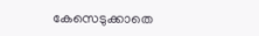കേസെടുക്കാതെ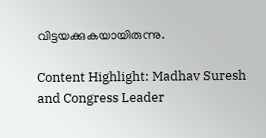വിട്ടയക്കുകയായിരുന്നു.

Content Highlight: Madhav Suresh and Congress Leader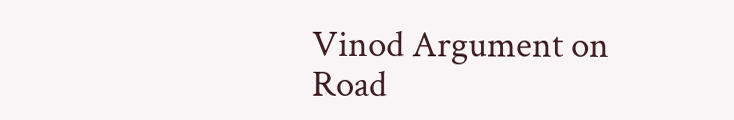Vinod Argument on Road